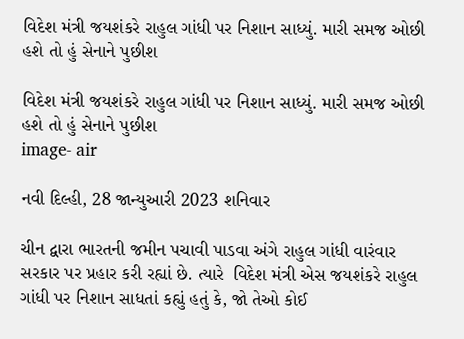વિદેશ મંત્રી જયશંકરે રાહુલ ગાંધી પર નિશાન સાધ્યું. મારી સમજ ઓછી હશે તો હું સેનાને પુછીશ

વિદેશ મંત્રી જયશંકરે રાહુલ ગાંધી પર નિશાન સાધ્યું. મારી સમજ ઓછી હશે તો હું સેનાને પુછીશ
image- air

નવી દિલ્હી, 28 જાન્યુઆરી 2023 શનિવાર

ચીન દ્વારા ભારતની જમીન પચાવી પાડવા અંગે રાહુલ ગાંધી વારંવાર સરકાર પર પ્રહાર કરી રહ્યાં છે. ત્યારે  વિદેશ મંત્રી એસ જયશંકરે રાહુલ ગાંધી પર નિશાન સાધતાં કહ્યું હતું કે, જો તેઓ કોઈ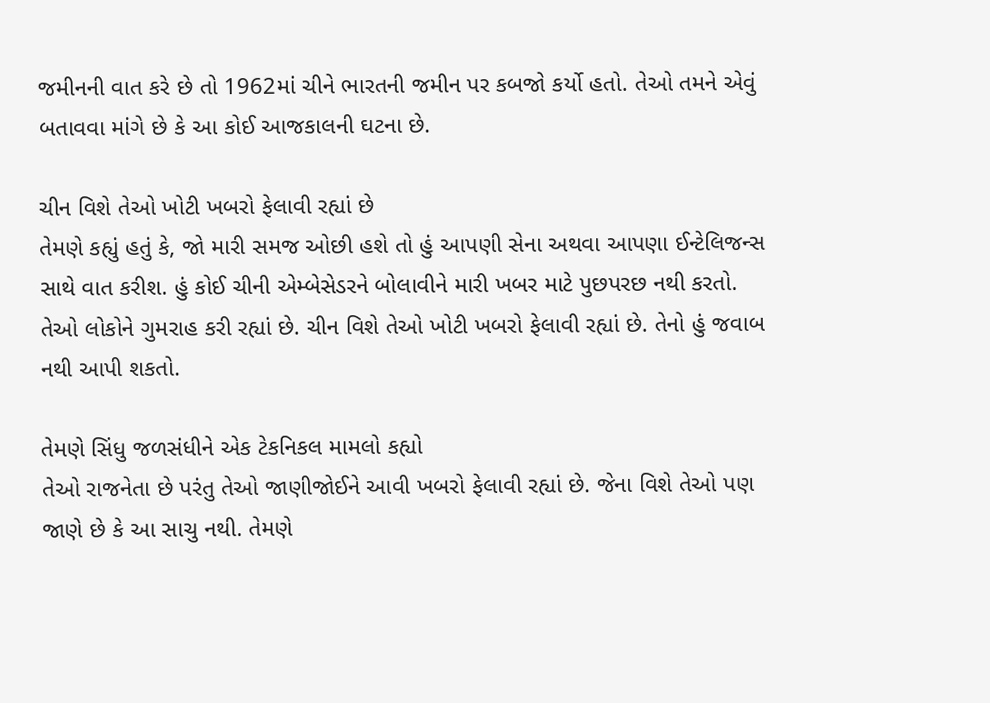જમીનની વાત કરે છે તો 1962માં ચીને ભારતની જમીન પર કબજો કર્યો હતો. તેઓ તમને એવું બતાવવા માંગે છે કે આ કોઈ આજકાલની ઘટના છે.

ચીન વિશે તેઓ ખોટી ખબરો ફેલાવી રહ્યાં છે
તેમણે કહ્યું હતું કે, જો મારી સમજ ઓછી હશે તો હું આપણી સેના અથવા આપણા ઈન્ટેલિજન્સ સાથે વાત કરીશ. હું કોઈ ચીની એમ્બેસેડરને બોલાવીને મારી ખબર માટે પુછપરછ નથી કરતો. તેઓ લોકોને ગુમરાહ કરી રહ્યાં છે. ચીન વિશે તેઓ ખોટી ખબરો ફેલાવી રહ્યાં છે. તેનો હું જવાબ નથી આપી શકતો.

તેમણે સિંધુ જળસંધીને એક ટેકનિકલ મામલો કહ્યો
તેઓ રાજનેતા છે પરંતુ તેઓ જાણીજોઈને આવી ખબરો ફેલાવી રહ્યાં છે. જેના વિશે તેઓ પણ જાણે છે કે આ સાચુ નથી. તેમણે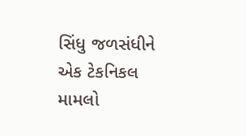સિંધુ જળસંધીને એક ટેકનિકલ મામલો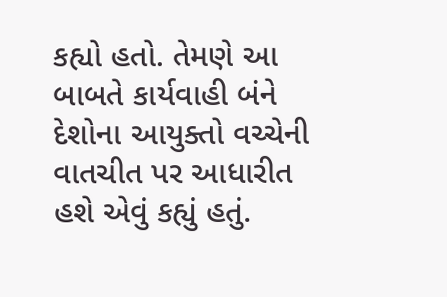કહ્યો હતો. તેમણે આ બાબતે કાર્યવાહી બંને દેશોના આયુક્તો વચ્ચેની વાતચીત પર આધારીત હશે એવું કહ્યું હતું.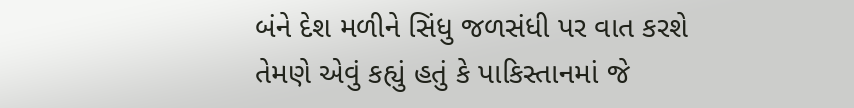બંને દેશ મળીને સિંધુ જળસંધી પર વાત કરશે
તેમણે એવું કહ્યું હતું કે પાકિસ્તાનમાં જે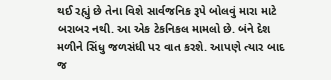થઈ રહ્યું છે તેના વિશે સાર્વજનિક રૂપે બોલવું મારા માટે બરાબર નથી. આ એક ટેકનિકલ મામલો છે. બંને દેશ મળીને સિંધુ જળસંધી પર વાત કરશે. આપણે ત્યાર બાદ જ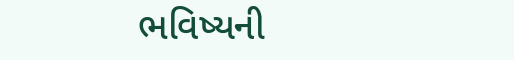ભવિષ્યની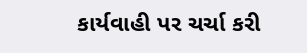કાર્યવાહી પર ચર્ચા કરી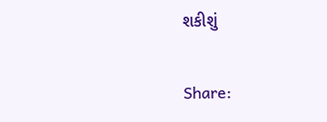શકીશું

Share: